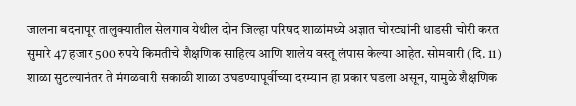जालना बदनापूर तालुक्यातील सेलगाव येथील दोन जिल्हा परिषद शाळांमध्ये अज्ञात चोरट्यांनी धाडसी चोरी करत सुमारे 47 हजार 500 रुपये किमतीचे शैक्षणिक साहित्य आणि शालेय वस्तू लंपास केल्या आहेत. सोमवारी (दि. 11) शाळा सुटल्यानंतर ते मंगळवारी सकाळी शाळा उघडण्यापूर्वीच्या दरम्यान हा प्रकार घडला असून, यामुळे शैक्षणिक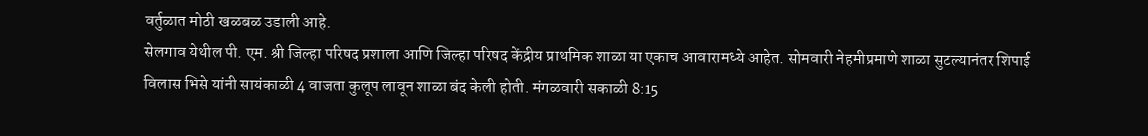वर्तुळात मोठी खळबळ उडाली आहे.
सेलगाव येथील पी. एम. श्री जिल्हा परिषद प्रशाला आणि जिल्हा परिषद केंद्रीय प्राथमिक शाळा या एकाच आवारामध्ये आहेत. सोमवारी नेहमीप्रमाणे शाळा सुटल्यानंतर शिपाई विलास भिसे यांनी सायंकाळी 4 वाजता कुलूप लावून शाळा बंद केली होती. मंगळवारी सकाळी 8:15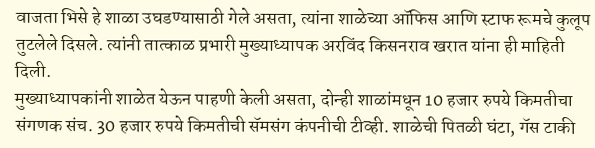वाजता भिसे हे शाळा उघडण्यासाठी गेले असता, त्यांना शाळेच्या ऑफिस आणि स्टाफ रूमचे कुलूप तुटलेले दिसले. त्यांनी तात्काळ प्रभारी मुख्याध्यापक अरविंद किसनराव खरात यांना ही माहिती दिली.
मुख्याध्यापकांनी शाळेत येऊन पाहणी केली असता, दोन्ही शाळांमधून 10 हजार रुपये किमतीचा संगणक संच. 30 हजार रुपये किमतीची सॅमसंग कंपनीची टीव्ही. शाळेची पितळी घंटा, गॅस टाकी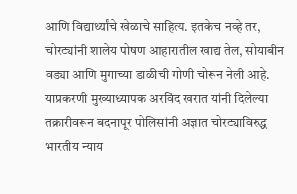आणि विद्यार्थ्यांचे खेळाचे साहित्य. इतकेच नव्हे तर, चोरट्यांनी शालेय पोषण आहारातील खाद्य तेल, सोयाबीन वड्या आणि मुगाच्या डाळीची गोणी चोरून नेली आहे.
याप्रकरणी मुख्याध्यापक अरविंद खरात यांनी दिलेल्या तक्रारीवरून बदनापूर पोलिसांनी अज्ञात चोरट्याविरुद्ध भारतीय न्याय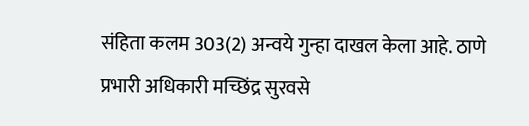संहिता कलम 303(2) अन्वये गुन्हा दाखल केला आहे. ठाणे प्रभारी अधिकारी मच्छिंद्र सुरवसे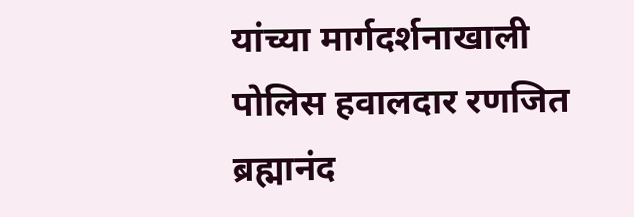यांच्या मार्गदर्शनाखाली पोलिस हवालदार रणजित ब्रह्मानंद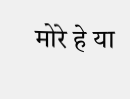मोरे हे या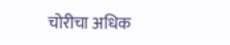चोरीचा अधिक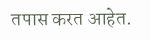तपास करत आहेत.